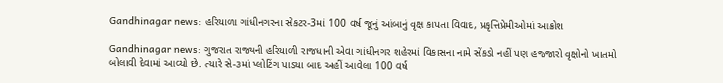Gandhinagar news: હરિયાળા ગાંધીનગરના સેકટર-3માં 100 વર્ષ જૂનું આંબાનું વૃક્ષ કાપતા વિવાદ, પ્રકૃત્તિપ્રેમીઓમાં આક્રોશ

Gandhinagar news: ગુજરાત રાજ્યની હરિયાળી રાજધાની એવા ગાંધીનગર શહેરમાં વિકાસના નામે સેંકડો નહીં પણ હજ્જારો વૃક્ષોનો ખાતમો બોલાવી દેવામાં આવ્યો છે. ત્યારે સે-૩માં પ્લોટિંગ પાડયા બાદ અહીં આવેલા 100 વર્ષ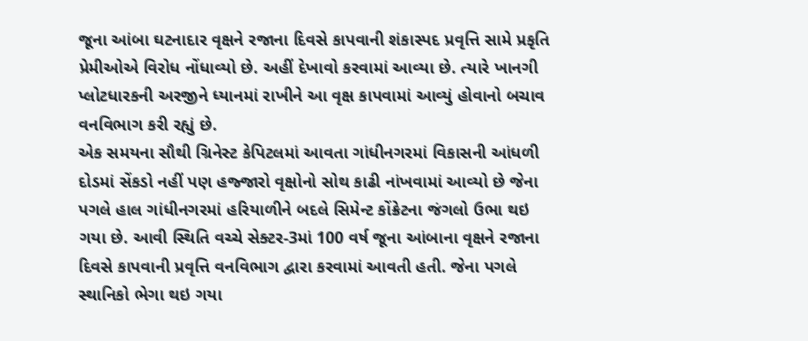જૂના આંબા ઘટનાદાર વૃક્ષને રજાના દિવસે કાપવાની શંકાસ્પદ પ્રવૃત્તિ સામે પ્રકૃતિ પ્રેમીઓએ વિરોધ નોંધાવ્યો છે. અહીં દેખાવો કરવામાં આવ્યા છે. ત્યારે ખાનગી પ્લોટધારકની અરજીને ધ્યાનમાં રાખીને આ વૃક્ષ કાપવામાં આવ્યું હોવાનો બચાવ વનવિભાગ કરી રહ્યું છે.
એક સમયના સૌથી ગ્રિનેસ્ટ કેપિટલમાં આવતા ગાંધીનગરમાં વિકાસની આંધળી દોડમાં સેંકડો નહીં પણ હજ્જારો વૃક્ષોનો સોથ કાઢી નાંખવામાં આવ્યો છે જેના પગલે હાલ ગાંધીનગરમાં હરિયાળીને બદલે સિમેન્ટ કોંક્રેટના જંગલો ઉભા થઇ ગયા છે. આવી સ્થિતિ વચ્ચે સેક્ટર-3માં 100 વર્ષ જૂના આંબાના વૃક્ષને રજાના દિવસે કાપવાની પ્રવૃત્તિ વનવિભાગ દ્વારા કરવામાં આવતી હતી. જેના પગલે સ્થાનિકો ભેગા થઇ ગયા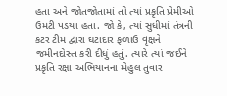હતા અને જોતજોતામાં તો ત્યાં પ્રકૃતિ પ્રેમીઓ ઉમટી પડયા હતા. જો કે, ત્યાં સુધીમાં તંત્રની કટર ટીમ દ્વારા ઘટાદાર ફળાઉ વૃક્ષને જમીનદોસ્ત કરી દીધું હતું. ત્યારે ત્યાં જઈને પ્રકૃતિ રક્ષા અભિયાનના મેહુલ તુવાર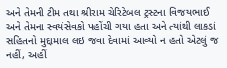અને તેમની ટીમ તથા શ્રીરામ ચેરિટેબલ ટ્રસ્ટના વિજયભાઈ અને તેમના સ્વયંસેવકો પહોંચી ગયા હતા અને ત્યાંથી લાકડાં સહિતનો મુદ્દામાલ લઇ જવા દેવામાં આવ્યો ન હતો એટલું જ નહીં, અહીં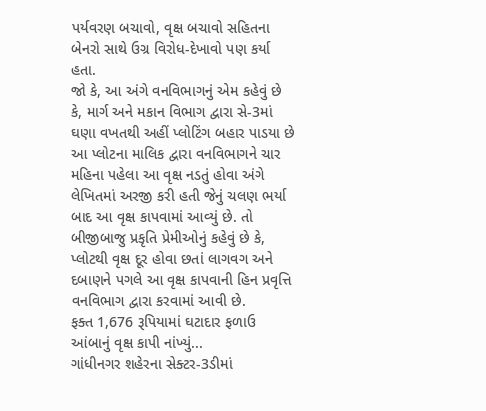પર્યવરણ બચાવો, વૃક્ષ બચાવો સહિતના બેનરો સાથે ઉગ્ર વિરોધ-દેખાવો પણ કર્યા હતા.
જો કે, આ અંગે વનવિભાગનું એમ કહેવું છે કે, માર્ગ અને મકાન વિભાગ દ્વારા સે-3માં ઘણા વખતથી અહીં પ્લોટિંગ બહાર પાડયા છે આ પ્લોટના માલિક દ્વારા વનવિભાગને ચાર મહિના પહેલા આ વૃક્ષ નડતું હોવા અંગે લેખિતમાં અરજી કરી હતી જેનું ચલણ ભર્યા બાદ આ વૃક્ષ કાપવામાં આવ્યું છે. તો બીજીબાજુ પ્રકૃતિ પ્રેમીઓનું કહેવું છે કે, પ્લોટથી વૃક્ષ દૂર હોવા છતાં લાગવગ અને દબાણને પગલે આ વૃક્ષ કાપવાની હિન પ્રવૃત્તિ વનવિભાગ દ્વારા કરવામાં આવી છે.
ફક્ત 1,676 રૂપિયામાં ઘટાદાર ફળાઉ આંબાનું વૃક્ષ કાપી નાંખ્યું...
ગાંધીનગર શહેરના સેક્ટર-3ડીમાં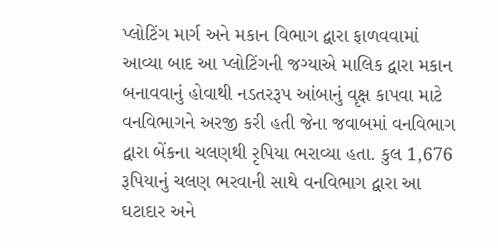પ્લોટિંગ માર્ગ અને મકાન વિભાગ દ્વારા ફાળવવામાં આવ્યા બાદ આ પ્લોટિંગની જગ્યાએ માલિક દ્વારા મકાન બનાવવાનું હોવાથી નડતરરૂપ આંબાનું વૃક્ષ કાપવા માટે વનવિભાગને અરજી કરી હતી જેના જવાબમાં વનવિભાગ દ્વારા બેંકના ચલણથી રૃપિયા ભરાવ્યા હતા. કુલ 1,676 રૂપિયાનું ચલણ ભરવાની સાથે વનવિભાગ દ્વારા આ ઘટાદાર અને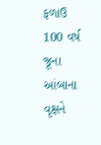ફળાઉ 100 વર્ષ જૂના આંબાના વૃક્ષને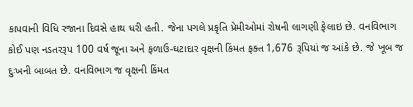કાપવાની વિધિ રજાના દિવસે હાથ ધરી હતી. જેના પગલે પ્રકૃતિ પ્રેમીઓમાં રોષની લાગણી ફેલાઇ છે. વનવિભાગ કોઈ પણ નડતરરૂપ 100 વર્ષ જૂના અને ફળાઉ-ઘટાદાર વૃક્ષની કિંમત ફક્ત 1,676 રૂપિયાં જ આંકે છે. જે ખૂબ જ દુઃખની બાબત છે. વનવિભાગ જ વૃક્ષની કિંમત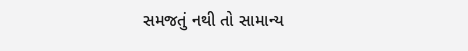સમજતું નથી તો સામાન્ય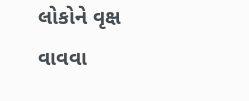લોકોને વૃક્ષ વાવવા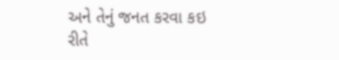અને તેનું જનત કરવા કઇ રીતે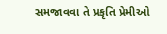સમજાવવા તે પ્રકૃતિ પ્રેમીઓ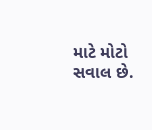માટે મોટો સવાલ છે.